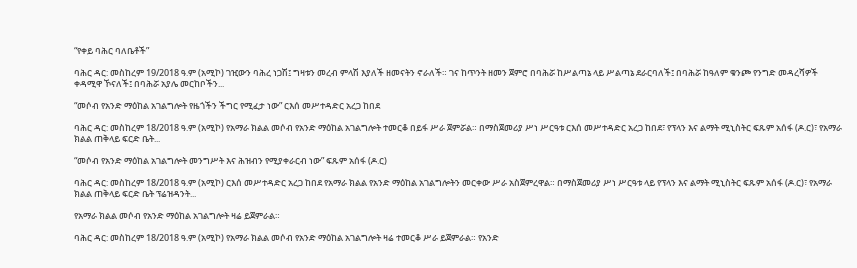“የቀይ ባሕር ባለቤቶች”

ባሕር ዳር: መስከረም 19/2018 ዓ.ም (አሚኮ) ገዢውን ባሕረ ነጋሽ፤ ግዛቱን መረብ ምላሽ እያለች ዘመናትን ኖራለች። ገና ከጥንት ዘመን ጀምሮ በባሕሯ ከሥልጣኔ ላይ ሥልጣኔ ደራርባለች፤ በባሕሯ ከዓለም ቁንጮ የንግድ መዳረሻዎች ቀዳሚዋ ኾናለች፤ በባሕሯ አያሌ መርከቦችን...

“መሶብ የአንድ ማዕከል አገልግሎት የዜጎችን ችግር የሚፈታ ነው” ርእሰ መሥተዳድር አረጋ ከበደ

ባሕር ዳር: መስከረም 18/2018 ዓ.ም (አሚኮ) የአማራ ክልል መሶብ የአንድ ማዕከል አገልግሎት ተመርቆ በይፋ ሥራ ጀምሯል። በማስጀመሪያ ሥነ ሥርዓቱ ርእሰ መሥተዳድር አረጋ ከበደ፣ የፕላን እና ልማት ሚኒስትር ፍጹም አሰፋ (ዶ.ር)፣ የአማራ ክልል ጠቅላይ ፍርድ ቤት...

“መሶብ የአንድ ማዕከል አገልግሎት መንግሥት እና ሕዝብን የሚያቀራርብ ነው” ፍጹም አሰፋ (ዶ.ር)

ባሕር ዳር: መስከረም 18/2018 ዓ.ም (አሚኮ) ርእሰ መሥተዳድር አረጋ ከበደ የአማራ ክልል የአንድ ማዕከል አገልግሎትን መርቀው ሥራ አስጀምረዋል። በማስጀመሪያ ሥነ ሥርዓቱ ላይ የፕላን እና ልማት ሚኒስትር ፍጹም አሰፋ (ዶ.ር)፣ የአማራ ክልል ጠቅላይ ፍርድ ቤት ፕሬዝዳንት...

የአማራ ክልል መሶብ የአንድ ማዕከል አገልግሎት ዛሬ ይጀምራል።

ባሕር ዳር: መስከረም 18/2018 ዓ.ም (አሚኮ) የአማራ ክልል መሶብ የአንድ ማዕከል አገልግሎት ዛሬ ተመርቆ ሥራ ይጀምራል። የአንድ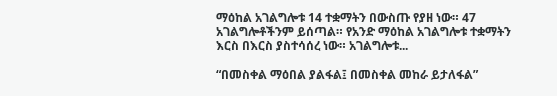ማዕከል አገልግሎቱ 14 ተቋማትን በውስጡ የያዘ ነው። 47 አገልግሎቶችንም ይሰጣል። የአንድ ማዕከል አገልግሎቱ ተቋማትን እርስ በእርስ ያስተሳሰረ ነው። አገልግሎቱ...

“በመስቀል ማዕበል ያልፋል፤ በመስቀል መከራ ይታለፋል”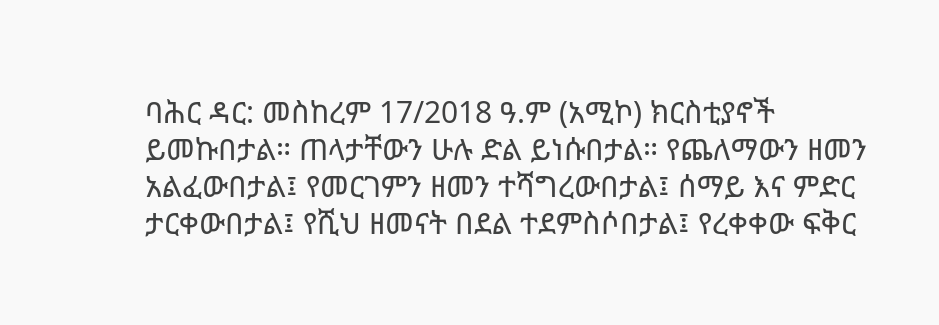ባሕር ዳር: መስከረም 17/2018 ዓ.ም (አሚኮ) ክርስቲያኖች ይመኩበታል። ጠላታቸውን ሁሉ ድል ይነሱበታል። የጨለማውን ዘመን አልፈውበታል፤ የመርገምን ዘመን ተሻግረውበታል፤ ሰማይ እና ምድር ታርቀውበታል፤ የሺህ ዘመናት በደል ተደምስሶበታል፤ የረቀቀው ፍቅር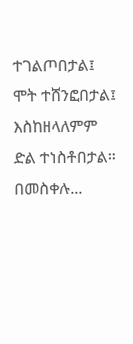ተገልጦበታል፤ ሞት ተሸንፎበታል፤ እስከዘላለምም ድል ተነስቶበታል። በመስቀሉ...